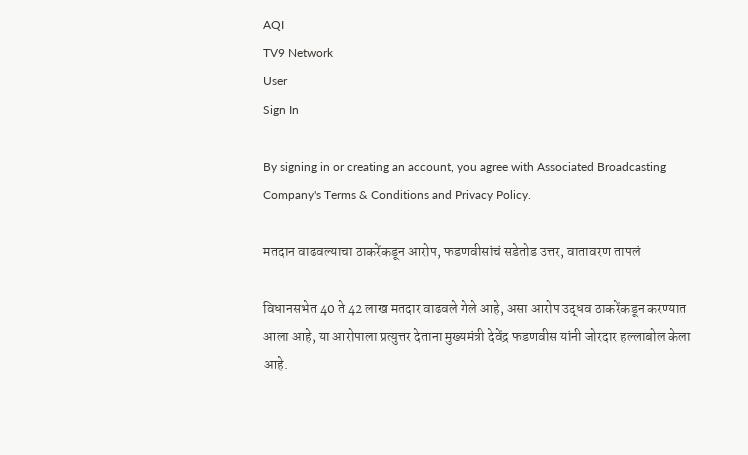AQI
TV9 Network
User
Sign In

By signing in or creating an account, you agree with Associated Broadcasting Company's Terms & Conditions and Privacy Policy.

मतदान वाढवल्याचा ठाकरेंकडून आरोप, फडणवीसांचं सडेतोड उत्तर, वातावरण तापलं

विधानसभेत 40 ते 42 लाख मतदार वाढवले गेले आहे, असा आरोप उद्धव ठाकरेंकडून करण्यात आला आहे, या आरोपाला प्रत्युत्तर देताना मुख्यमंत्री देवेंद्र फडणवीस यांनी जोरदार हल्लाबोल केला आहे.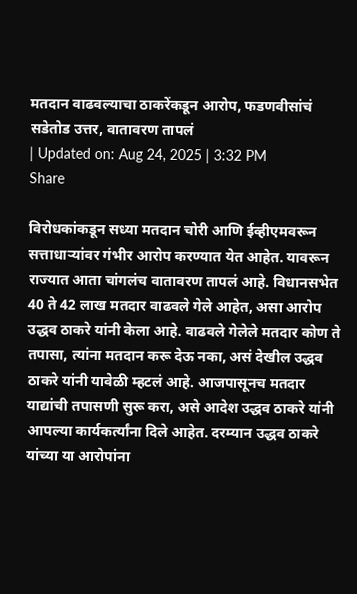मतदान वाढवल्याचा ठाकरेंकडून आरोप, फडणवीसांचं सडेतोड उत्तर, वातावरण तापलं
| Updated on: Aug 24, 2025 | 3:32 PM
Share

विरोधकांकडून सध्या मतदान चोरी आणि ईव्हीएमवरून सत्ताधाऱ्यांवर गंभीर आरोप करण्यात येत आहेत. यावरून राज्यात आता चांगलंच वातावरण तापलं आहे. विधानसभेत 40 ते 42 लाख मतदार वाढवले गेले आहेत, असा आरोप उद्धव ठाकरे यांनी केला आहे. वाढवले गेलेले मतदार कोण ते तपासा, त्यांना मतदान करू देऊ नका, असं देखील उद्धव ठाकरे यांनी यावेळी म्हटलं आहे. आजपासूनच मतदार याद्यांची तपासणी सुरू करा, असे आदेश उद्धव ठाकरे यांनी आपल्या कार्यकर्त्यांना दिले आहेत. दरम्यान उद्धव ठाकरे यांच्या या आरोपांना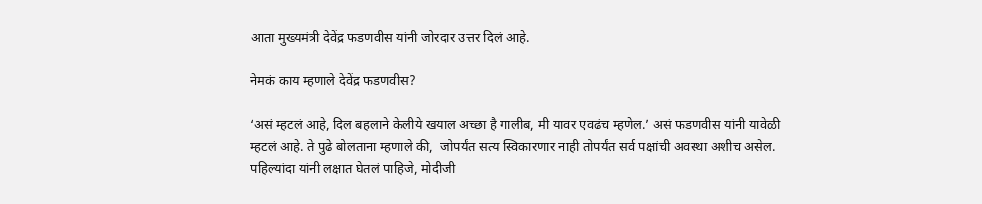आता मुख्यमंत्री देवेंद्र फडणवीस यांनी जोरदार उत्तर दिलं आहे.

नेमकं काय म्हणाले देवेंद्र फडणवीस?

‘असं म्हटलं आहे, दिल बहलाने केलीये खयाल अच्छा है गालीब, मी यावर एवढंच म्हणेल.’ असं फडणवीस यांनी यावेळी म्हटलं आहे. ते पुढे बोलताना म्हणाले की,  जोपर्यंत सत्य स्विकारणार नाही तोपर्यंत सर्व पक्षांची अवस्था अशीच असेल. पहिल्यांदा यांनी लक्षात घेतलं पाहिजे, मोदीजी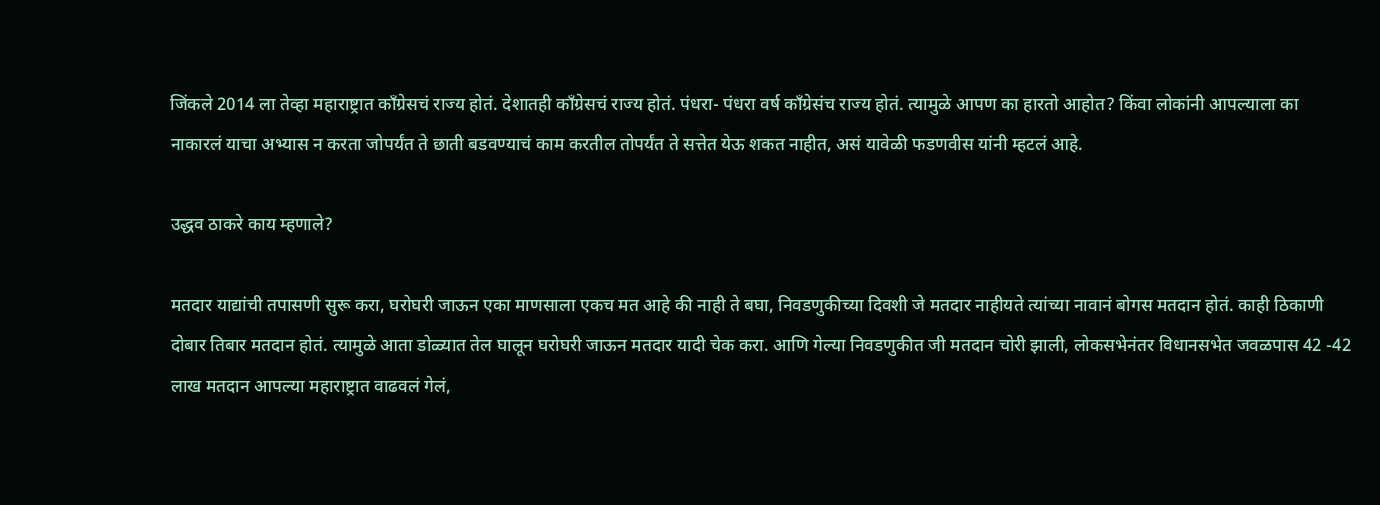जिंकले 2014 ला तेव्हा महाराष्ट्रात काँग्रेसचं राज्य होतं. देशातही काँग्रेसचं राज्य होतं. पंधरा- पंधरा वर्ष काँग्रेसंच राज्य होतं. त्यामुळे आपण का हारतो आहोत? किंवा लोकांनी आपल्याला का नाकारलं याचा अभ्यास न करता जोपर्यंत ते छाती बडवण्याचं काम करतील तोपर्यंत ते सत्तेत येऊ शकत नाहीत, असं यावेळी फडणवीस यांनी म्हटलं आहे.

उद्धव ठाकरे काय म्हणाले?

मतदार याद्यांची तपासणी सुरू करा, घरोघरी जाऊन एका माणसाला एकच मत आहे की नाही ते बघा, निवडणुकीच्या दिवशी जे मतदार नाहीयते त्यांच्या नावानं बोगस मतदान होतं. काही ठिकाणी दोबार तिबार मतदान होतं. त्यामुळे आता डोळ्यात तेल घालून घरोघरी जाऊन मतदार यादी चेक करा. आणि गेल्या निवडणुकीत जी मतदान चोरी झाली, लोकसभेनंतर विधानसभेत जवळपास 42 -42 लाख मतदान आपल्या महाराष्ट्रात वाढवलं गेलं,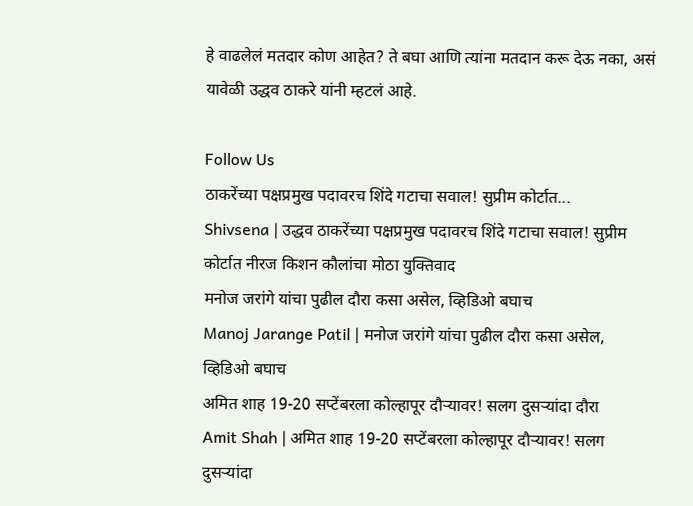हे वाढलेलं मतदार कोण आहेत? ते बघा आणि त्यांना मतदान करू देऊ नका, असं यावेळी उद्धव ठाकरे यांनी म्हटलं आहे.

Follow Us
ठाकरेंच्या पक्षप्रमुख पदावरच शिंदे गटाचा सवाल! सुप्रीम कोर्टात...
Shivsena | उद्धव ठाकरेंच्या पक्षप्रमुख पदावरच शिंदे गटाचा सवाल! सुप्रीम कोर्टात नीरज किशन कौलांचा मोठा युक्तिवाद
मनोज जरांगे यांचा पुढील दौरा कसा असेल, व्हिडिओ बघाच
Manoj Jarange Patil | मनोज जरांगे यांचा पुढील दौरा कसा असेल, व्हिडिओ बघाच
अमित शाह 19-20 सप्टेंबरला कोल्हापूर दौऱ्यावर! सलग दुसऱ्यांदा दौरा
Amit Shah | अमित शाह 19-20 सप्टेंबरला कोल्हापूर दौऱ्यावर! सलग दुसऱ्यांदा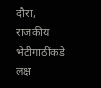दौरा, राजकीय भेटीगाठींकडे लक्ष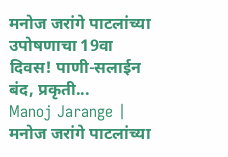मनोज जरांगे पाटलांच्या उपोषणाचा 19वा दिवस! पाणी-सलाईन बंद, प्रकृती...
Manoj Jarange | मनोज जरांगे पाटलांच्या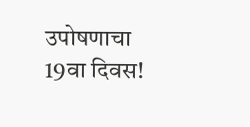उपोषणाचा 19वा दिवस!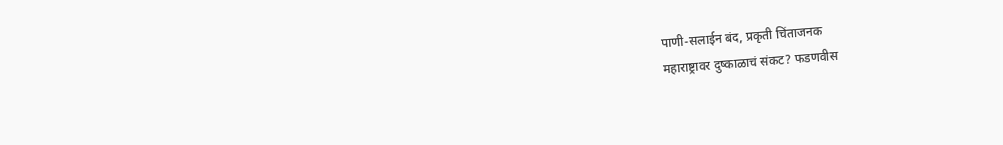पाणी-सलाईन बंद, प्रकृती चिंताजनक
महाराष्ट्रावर दुष्काळाचं संकट? फडणवीस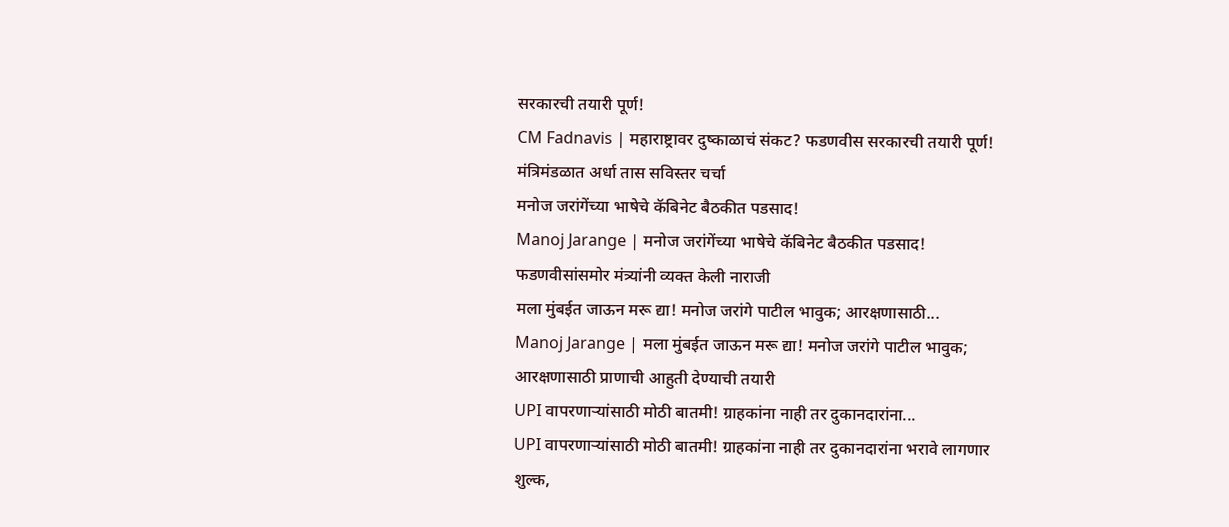सरकारची तयारी पूर्ण!
CM Fadnavis | महाराष्ट्रावर दुष्काळाचं संकट? फडणवीस सरकारची तयारी पूर्ण! मंत्रिमंडळात अर्धा तास सविस्तर चर्चा
मनोज जरांगेंच्या भाषेचे कॅबिनेट बैठकीत पडसाद!
Manoj Jarange | मनोज जरांगेंच्या भाषेचे कॅबिनेट बैठकीत पडसाद! फडणवीसांसमोर मंत्र्यांनी व्यक्त केली नाराजी
मला मुंबईत जाऊन मरू द्या! मनोज जरांगे पाटील भावुक; आरक्षणासाठी...
Manoj Jarange | मला मुंबईत जाऊन मरू द्या! मनोज जरांगे पाटील भावुक; आरक्षणासाठी प्राणाची आहुती देण्याची तयारी
UPI वापरणाऱ्यांसाठी मोठी बातमी! ग्राहकांना नाही तर दुकानदारांना...
UPI वापरणाऱ्यांसाठी मोठी बातमी! ग्राहकांना नाही तर दुकानदारांना भरावे लागणार शुल्क,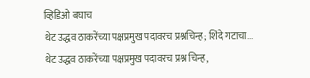व्हिडिओ बघाच
थेट उद्धव ठाकरेंच्या पक्षप्रमुख पदावरच प्रश्नचिन्ह; शिंदे गटाचा...
थेट उद्धव ठाकरेंच्या पक्षप्रमुख पदावरच प्रश्न चिन्ह,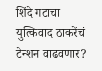शिंदे गटाचा युत्किवाद ठाकरेंचं टेन्शन वाढवणार?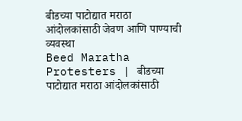बीडच्या पाटोद्यात मराठा आंदोलकांसाठी जेवण आणि पाण्याची व्यवस्था
Beed Maratha Protesters | बीडच्या पाटोद्यात मराठा आंदोलकांसाठी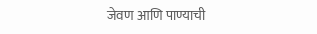जेवण आणि पाण्याची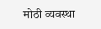मोठी व्यवस्था